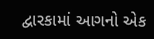દ્વારકામાં આગનો એક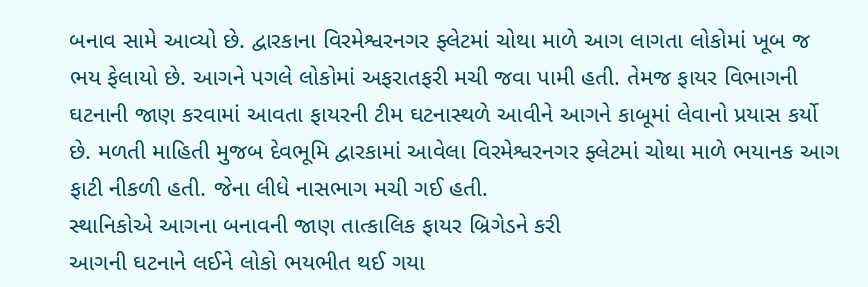બનાવ સામે આવ્યો છે. દ્વારકાના વિરમેશ્વરનગર ફ્લેટમાં ચોથા માળે આગ લાગતા લોકોમાં ખૂબ જ ભય ફેલાયો છે. આગને પગલે લોકોમાં અફરાતફરી મચી જવા પામી હતી. તેમજ ફાયર વિભાગની ઘટનાની જાણ કરવામાં આવતા ફાયરની ટીમ ઘટનાસ્થળે આવીને આગને કાબૂમાં લેવાનો પ્રયાસ કર્યો છે. મળતી માહિતી મુજબ દેવભૂમિ દ્વારકામાં આવેલા વિરમેશ્વરનગર ફ્લેટમાં ચોથા માળે ભયાનક આગ ફાટી નીકળી હતી. જેના લીધે નાસભાગ મચી ગઈ હતી.
સ્થાનિકોએ આગના બનાવની જાણ તાત્કાલિક ફાયર બ્રિગેડને કરી
આગની ઘટનાને લઈને લોકો ભયભીત થઈ ગયા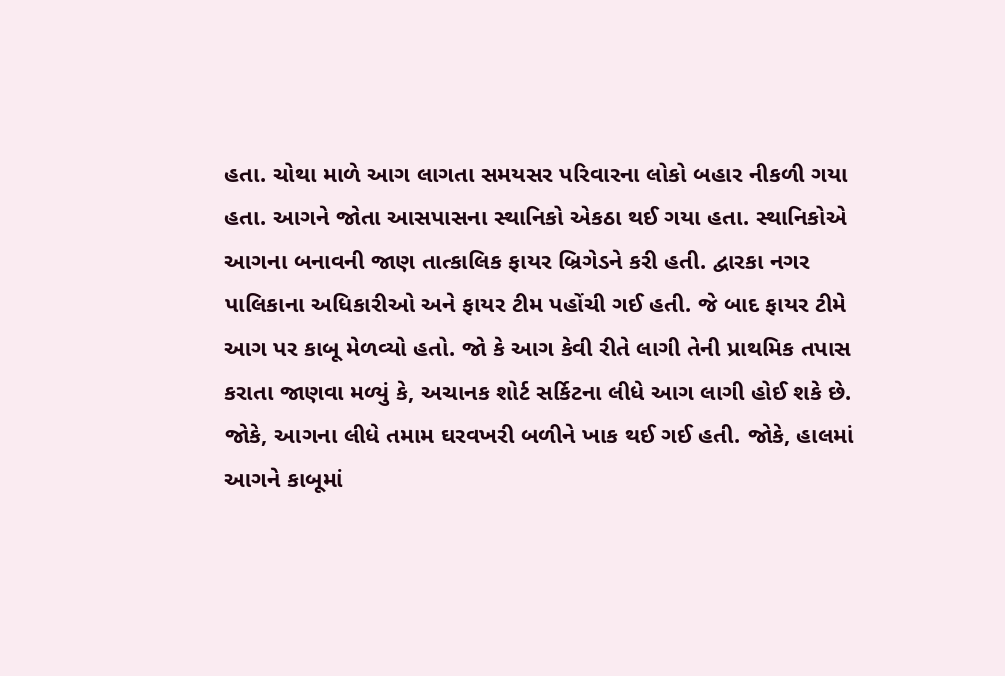હતા. ચોથા માળે આગ લાગતા સમયસર પરિવારના લોકો બહાર નીકળી ગયા હતા. આગને જોતા આસપાસના સ્થાનિકો એકઠા થઈ ગયા હતા. સ્થાનિકોએ આગના બનાવની જાણ તાત્કાલિક ફાયર બ્રિગેડને કરી હતી. દ્વારકા નગર પાલિકાના અધિકારીઓ અને ફાયર ટીમ પહોંચી ગઈ હતી. જે બાદ ફાયર ટીમે આગ પર કાબૂ મેળવ્યો હતો. જો કે આગ કેવી રીતે લાગી તેની પ્રાથમિક તપાસ કરાતા જાણવા મળ્યું કે, અચાનક શોર્ટ સર્કિટના લીધે આગ લાગી હોઈ શકે છે. જોકે, આગના લીધે તમામ ઘરવખરી બળીને ખાક થઈ ગઈ હતી. જોકે, હાલમાં આગને કાબૂમાં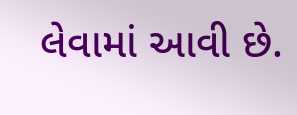લેવામાં આવી છે.